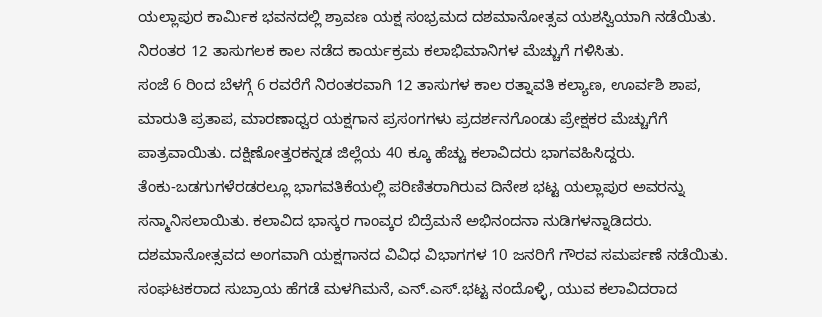ಯಲ್ಲಾಪುರ ಕಾರ್ಮಿಕ ಭವನದಲ್ಲಿ ಶ್ರಾವಣ ಯಕ್ಷ ಸಂಭ್ರಮದ ದಶಮಾನೋತ್ಸವ ಯಶಸ್ವಿಯಾಗಿ ನಡೆಯಿತು. ನಿರಂತರ 12 ತಾಸುಗಲಕ ಕಾಲ ನಡೆದ ಕಾರ್ಯಕ್ರಮ ಕಲಾಭಿಮಾನಿಗಳ ಮೆಚ್ಚುಗೆ ಗಳಿಸಿತು.
ಸಂಜೆ 6 ರಿಂದ ಬೆಳಗ್ಗೆ 6 ರವರೆಗೆ ನಿರಂತರವಾಗಿ 12 ತಾಸುಗಳ ಕಾಲ ರತ್ನಾವತಿ ಕಲ್ಯಾಣ, ಊರ್ವಶಿ ಶಾಪ, ಮಾರುತಿ ಪ್ರತಾಪ, ಮಾರಣಾಧ್ವರ ಯಕ್ಷಗಾನ ಪ್ರಸಂಗಗಳು ಪ್ರದರ್ಶನಗೊಂಡು ಪ್ರೇಕ್ಷಕರ ಮೆಚ್ಚುಗೆಗೆ ಪಾತ್ರವಾಯಿತು. ದಕ್ಷಿಣೋತ್ತರಕನ್ನಡ ಜಿಲ್ಲೆಯ 40 ಕ್ಕೂ ಹೆಚ್ಚು ಕಲಾವಿದರು ಭಾಗವಹಿಸಿದ್ದರು.
ತೆಂಕು-ಬಡಗುಗಳೆರಡರಲ್ಲೂ ಭಾಗವತಿಕೆಯಲ್ಲಿ ಪರಿಣಿತರಾಗಿರುವ ದಿನೇಶ ಭಟ್ಟ ಯಲ್ಲಾಪುರ ಅವರನ್ನು ಸನ್ಮಾನಿಸಲಾಯಿತು. ಕಲಾವಿದ ಭಾಸ್ಕರ ಗಾಂವ್ಕರ ಬಿದ್ರೆಮನೆ ಅಭಿನಂದನಾ ನುಡಿಗಳನ್ನಾಡಿದರು.
ದಶಮಾನೋತ್ಸವದ ಅಂಗವಾಗಿ ಯಕ್ಷಗಾನದ ವಿವಿಧ ವಿಭಾಗಗಳ 10 ಜನರಿಗೆ ಗೌರವ ಸಮರ್ಪಣೆ ನಡೆಯಿತು. ಸಂಘಟಕರಾದ ಸುಬ್ರಾಯ ಹೆಗಡೆ ಮಳಗಿಮನೆ, ಎನ್.ಎಸ್.ಭಟ್ಟ ನಂದೊಳ್ಳಿ, ಯುವ ಕಲಾವಿದರಾದ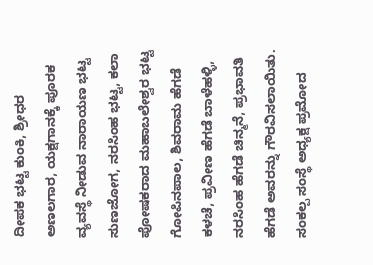ದೀಪಕ ಭಟ್ಟ ಕುಂಕಿ, ಶ್ರೀಧರ ಅಣಲಗಾರ, ಯಕ್ಷಗಾನಕ್ಕೆ ಪೂರಕ ವ್ಯವಸ್ಥೆ ನೀಡುವ ನಾರಾಯಣ ಭಟ್ಟ ಸುಣಜೋಗ, ನರಸಿಂಹ ಭಟ್ಟ, ಕಲಾ ಪೋಷಕರಾದ ಮಹಾಬಲೇಶ್ವರ ಭಟ್ಟ ಗೋಪಿನಪಾಲ, ಶಿವರಾಮ ಹೆಗಡೆ ಕಳಚೆ, ಪ್ರವೀಣ ಹೆಗಡೆ ಬಾಳೆಹಳ್ಳಿ, ನರಸಿಂಹ ಹೆಗಡೆ ಚಿನ್ಮನೆ, ಪ್ರಭಾವತಿ ಹೆಗಡೆ ಅವರನ್ನು ಗೌರವಿಸಲಾಯಿತು.
ಸಂಕಲ್ಪ ಸಂಸ್ಥೆ ಅಧ್ಯಕ್ಷ ಪ್ರಮೋದ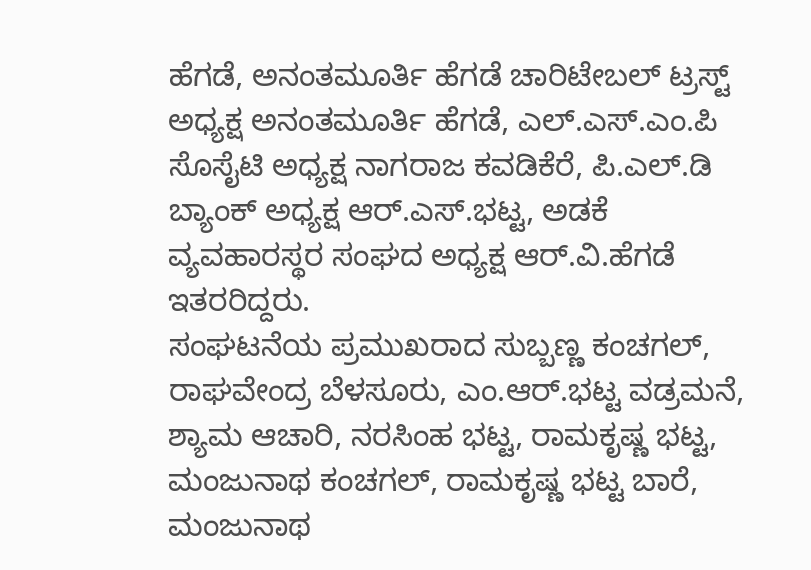ಹೆಗಡೆ, ಅನಂತಮೂರ್ತಿ ಹೆಗಡೆ ಚಾರಿಟೇಬಲ್ ಟ್ರಸ್ಟ್ ಅಧ್ಯಕ್ಷ ಅನಂತಮೂರ್ತಿ ಹೆಗಡೆ, ಎಲ್.ಎಸ್.ಎಂ.ಪಿ ಸೊಸೈಟಿ ಅಧ್ಯಕ್ಷ ನಾಗರಾಜ ಕವಡಿಕೆರೆ, ಪಿ.ಎಲ್.ಡಿ ಬ್ಯಾಂಕ್ ಅಧ್ಯಕ್ಷ ಆರ್.ಎಸ್.ಭಟ್ಟ, ಅಡಕೆ ವ್ಯವಹಾರಸ್ಥರ ಸಂಘದ ಅಧ್ಯಕ್ಷ ಆರ್.ವಿ.ಹೆಗಡೆ ಇತರರಿದ್ದರು.
ಸಂಘಟನೆಯ ಪ್ರಮುಖರಾದ ಸುಬ್ಬಣ್ಣ ಕಂಚಗಲ್, ರಾಘವೇಂದ್ರ ಬೆಳಸೂರು, ಎಂ.ಆರ್.ಭಟ್ಟ ವಡ್ರಮನೆ, ಶ್ಯಾಮ ಆಚಾರಿ, ನರಸಿಂಹ ಭಟ್ಟ, ರಾಮಕೃಷ್ಣ ಭಟ್ಟ, ಮಂಜುನಾಥ ಕಂಚಗಲ್, ರಾಮಕೃಷ್ಣ ಭಟ್ಟ ಬಾರೆ, ಮಂಜುನಾಥ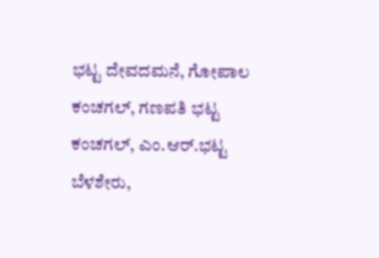ಭಟ್ಟ ದೇವದಮನೆ, ಗೋಪಾಲ ಕಂಚಗಲ್, ಗಣಪತಿ ಭಟ್ಟ ಕಂಚಗಲ್, ಎಂ.ಆರ್.ಭಟ್ಟ ಬೆಳಶೇರು,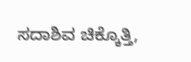ಸದಾಶಿವ ಚಿಕ್ಕೊತ್ತಿ,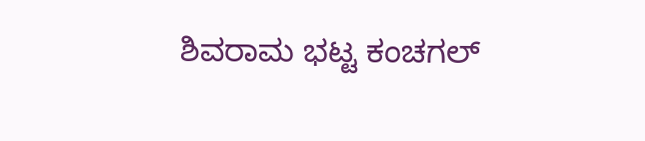ಶಿವರಾಮ ಭಟ್ಟ ಕಂಚಗಲ್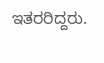ಇತರರಿದ್ದರು.